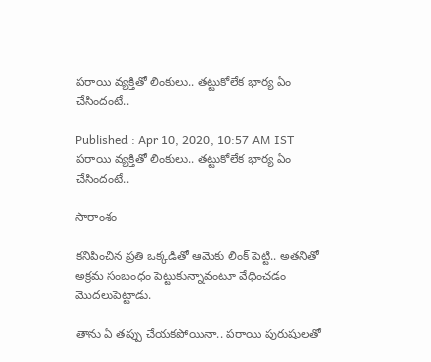పరాయి వ్యక్తితో లింకులు.. తట్టుకోలేక భార్య ఏం చేసిందంటే..

Published : Apr 10, 2020, 10:57 AM IST
పరాయి వ్యక్తితో లింకులు.. తట్టుకోలేక భార్య ఏం చేసిందంటే..

సారాంశం

కనిపించిన ప్రతి ఒక్కడితో ఆమెకు లింక్ పెట్టి.. అతనితో అక్రమ సంబంధం పెట్టుకున్నావంటూ వేధించడం మొదలుపెట్టాడు.

తాను ఏ తప్పు చేయకపోయినా.. పరాయి పురుషులతో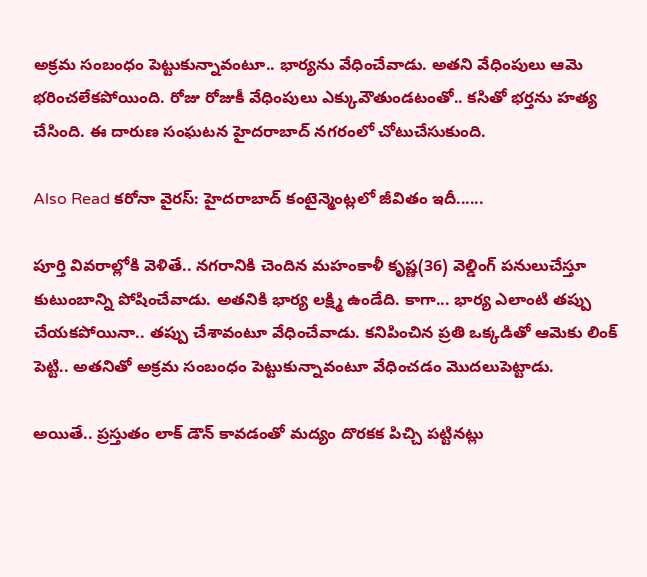అక్రమ సంబంధం పెట్టుకున్నావంటూ.. భార్యను వేధించేవాడు. అతని వేధింపులు ఆమె భరించలేకపోయింది. రోజు రోజుకీ వేధింపులు ఎక్కువౌతుండటంతో.. కసితో భర్తను హత్య చేసింది. ఈ దారుణ సంఘటన హైదరాబాద్ నగరంలో చోటుచేసుకుంది.

Also Read కరోనా వైరస్: హైదరాబాద్ కంటైన్మెంట్లలో జీవితం ఇదీ......

పూర్తి వివరాల్లోకి వెళితే.. నగరానికి చెందిన మహంకాళీ కృష్ణ(36) వెల్డింగ్ పనులుచేస్తూ కుటుంబాన్ని పోషించేవాడు. అతనికి భార్య లక్ష్మి ఉండేది. కాగా... భార్య ఎలాంటి తప్పు చేయకపోయినా.. తప్పు చేశావంటూ వేధించేవాడు. కనిపించిన ప్రతి ఒక్కడితో ఆమెకు లింక్ పెట్టి.. అతనితో అక్రమ సంబంధం పెట్టుకున్నావంటూ వేధించడం మొదలుపెట్టాడు.

అయితే.. ప్రస్తుతం లాక్ డౌన్ కావడంతో మద్యం దొరకక పిచ్చి పట్టినట్లు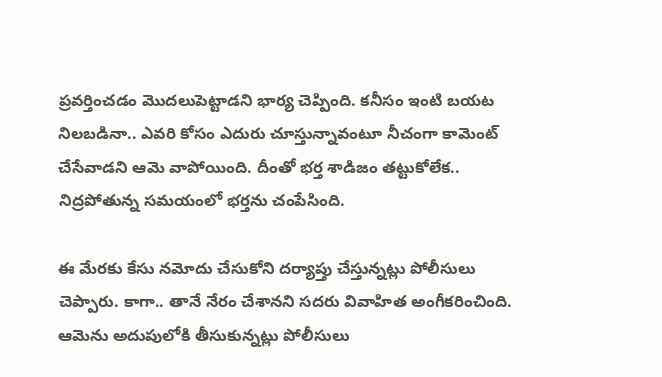ప్రవర్తించడం మొదలుపెట్టాడని భార్య చెప్పింది. కనీసం ఇంటి బయట నిలబడినా.. ఎవరి కోసం ఎదురు చూస్తున్నావంటూ నీచంగా కామెంట్ చేసేవాడని ఆమె వాపోయింది. దీంతో భర్త శాడిజం తట్టుకోలేక.. నిద్రపోతున్న సమయంలో భర్తను చంపేసింది.

ఈ మేరకు కేసు నమోదు చేసుకోని దర్యాప్తు చేస్తున్నట్లు పోలీసులు చెప్పారు. కాగా.. తానే నేరం చేశానని సదరు వివాహిత అంగీకరించింది. ఆమెను అదుపులోకి తీసుకున్నట్లు పోలీసులు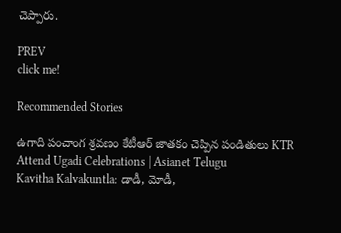చెప్పారు.

PREV
click me!

Recommended Stories

ఉగాది పంచాంగ శ్రవణం కేటీఆర్ జాతకం చెప్పిన పండితులు KTR Attend Ugadi Celebrations | Asianet Telugu
Kavitha Kalvakuntla: డాడీ, మోడీ,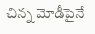చిన్న మోడీపైనే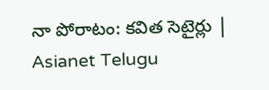నా పోరాటం: కవిత సెటైర్లు | Asianet Telugu